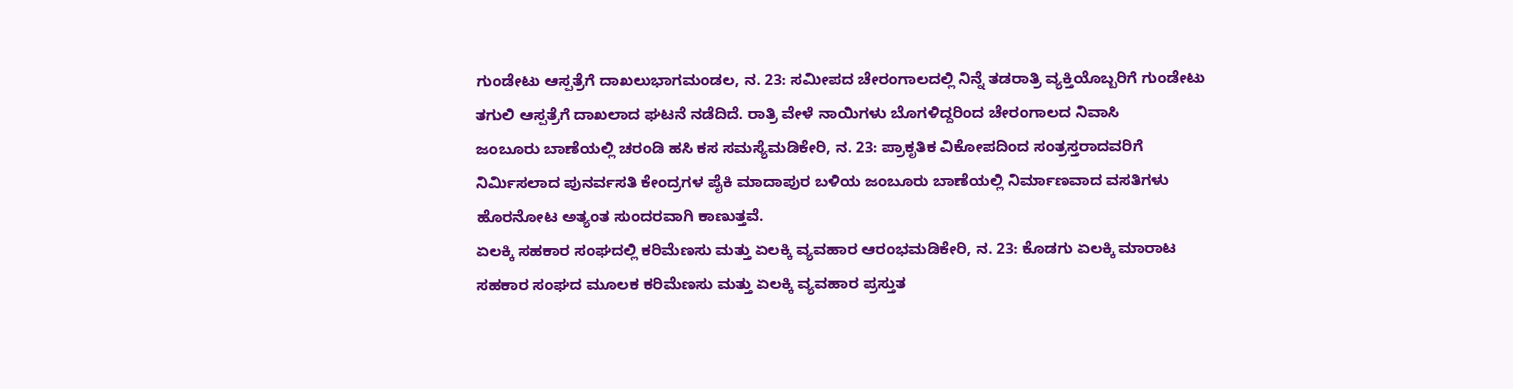ಗುಂಡೇಟು ಆಸ್ಪತ್ರೆಗೆ ದಾಖಲುಭಾಗಮಂಡಲ, ನ. 23: ಸಮೀಪದ ಚೇರಂಗಾಲದಲ್ಲಿ ನಿನ್ನೆ ತಡರಾತ್ರಿ ವ್ಯಕ್ತಿಯೊಬ್ಬರಿಗೆ ಗುಂಡೇಟು ತಗುಲಿ ಆಸ್ಪತ್ರೆಗೆ ದಾಖಲಾದ ಘಟನೆ ನಡೆದಿದೆ. ರಾತ್ರಿ ವೇಳೆ ನಾಯಿಗಳು ಬೊಗಳಿದ್ದರಿಂದ ಚೇರಂಗಾಲದ ನಿವಾಸಿ
ಜಂಬೂರು ಬಾಣೆಯಲ್ಲಿ ಚರಂಡಿ ಹಸಿ ಕಸ ಸಮಸ್ಯೆಮಡಿಕೇರಿ, ನ. 23: ಪ್ರಾಕೃತಿಕ ವಿಕೋಪದಿಂದ ಸಂತ್ರಸ್ತರಾದವರಿಗೆ ನಿರ್ಮಿಸಲಾದ ಪುನರ್ವಸತಿ ಕೇಂದ್ರಗಳ ಪೈಕಿ ಮಾದಾಪುರ ಬಳಿಯ ಜಂಬೂರು ಬಾಣೆಯಲ್ಲಿ ನಿರ್ಮಾಣವಾದ ವಸತಿಗಳು ಹೊರನೋಟ ಅತ್ಯಂತ ಸುಂದರವಾಗಿ ಕಾಣುತ್ತವೆ.
ಏಲಕ್ಕಿ ಸಹಕಾರ ಸಂಘದಲ್ಲಿ ಕರಿಮೆಣಸು ಮತ್ತು ಏಲಕ್ಕಿ ವ್ಯವಹಾರ ಆರಂಭಮಡಿಕೇರಿ, ನ. 23: ಕೊಡಗು ಏಲಕ್ಕಿ ಮಾರಾಟ ಸಹಕಾರ ಸಂಘದ ಮೂಲಕ ಕರಿಮೆಣಸು ಮತ್ತು ಏಲಕ್ಕಿ ವ್ಯವಹಾರ ಪ್ರಸ್ತುತ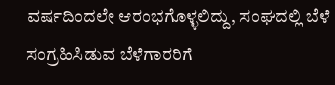ವರ್ಷದಿಂದಲೇ ಆರಂಭಗೊಳ್ಳಲಿದ್ದು, ಸಂಘದಲ್ಲಿ ಬೆಳೆ ಸಂಗ್ರಹಿಸಿಡುವ ಬೆಳೆಗಾರರಿಗೆ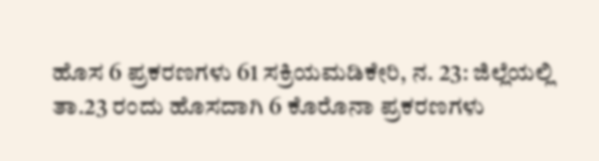ಹೊಸ 6 ಪ್ರಕರಣಗಳು 61 ಸಕ್ರಿಯಮಡಿಕೇರಿ, ನ. 23: ಜಿಲ್ಲೆಯಲ್ಲಿ ತಾ.23 ರಂದು ಹೊಸದಾಗಿ 6 ಕೊರೊನಾ ಪ್ರಕರಣಗಳು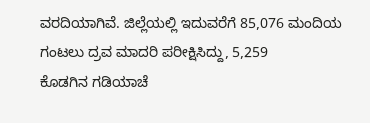ವರದಿಯಾಗಿವೆ. ಜಿಲ್ಲೆಯಲ್ಲಿ ಇದುವರೆಗೆ 85,076 ಮಂದಿಯ ಗಂಟಲು ದ್ರವ ಮಾದರಿ ಪರೀಕ್ಷಿಸಿದ್ದು, 5,259
ಕೊಡಗಿನ ಗಡಿಯಾಚೆ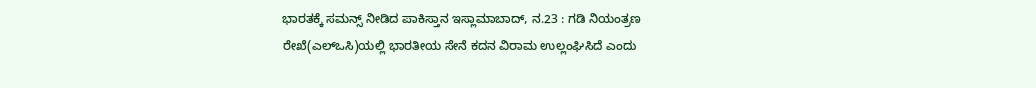ಭಾರತಕ್ಕೆ ಸಮನ್ಸ್ ನೀಡಿದ ಪಾಕಿಸ್ತಾನ ಇಸ್ಲಾಮಾಬಾದ್, ನ.23 : ಗಡಿ ನಿಯಂತ್ರಣ ರೇಖೆ(ಎಲ್‍ಒಸಿ)ಯಲ್ಲಿ ಭಾರತೀಯ ಸೇನೆ ಕದನ ವಿರಾಮ ಉಲ್ಲಂಘಿಸಿದೆ ಎಂದು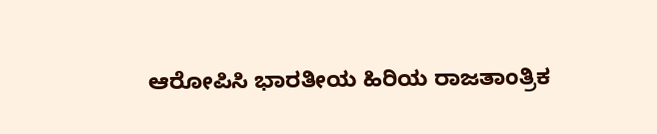ಆರೋಪಿಸಿ ಭಾರತೀಯ ಹಿರಿಯ ರಾಜತಾಂತ್ರಿಕ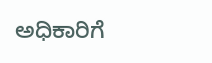ಅಧಿಕಾರಿಗೆ